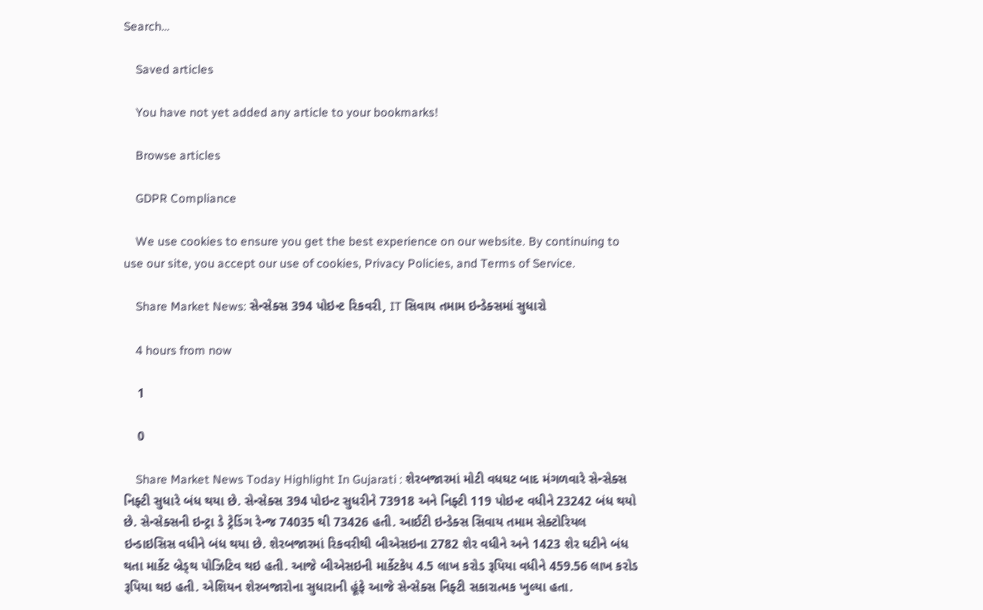Search…

    Saved articles

    You have not yet added any article to your bookmarks!

    Browse articles

    GDPR Compliance

    We use cookies to ensure you get the best experience on our website. By continuing to use our site, you accept our use of cookies, Privacy Policies, and Terms of Service.

    Share Market News: સેન્સેક્સ 394 પોઇન્ટ રિકવરી, IT સિવાય તમામ ઇન્ડેક્સમાં સુધારો

    4 hours from now

    1

    0

    Share Market News Today Highlight In Gujarati : શેરબજારમાં મોટી વધઘટ બાદ મંગળવારે સેન્સેક્સ નિફ્ટી સુધારે બંધ થયા છે. સેન્સેક્સ 394 પોઇન્ટ સુધરીને 73918 અને નિફ્ટી 119 પોઇન્ટ વધીને 23242 બંધ થયો છે. સેન્સેક્સની ઇન્ટ્રા ડે ટ્રેડિંગ રેન્જ 74035 થી 73426 હતી. આઈટી ઇન્ડેક્સ સિવાય તમામ સેક્ટોરિયલ ઇન્ડાઇસિસ વધીને બંધ થયા છે. શેરબજારમાં રિકવરીથી બીએસઇના 2782 શેર વધીને અને 1423 શેર ઘટીને બંધ થતા માર્કેટ બ્રેડ્થ પોઝિટિવ થઇ હતી. આજે બીએસઇની માર્કેટકેપ 4.5 લાખ કરોડ રૂપિયા વધીને 459.56 લાખ કરોડ રૂપિયા થઇ હતી. એશિયન શેરબજારોના સુધારાની હૂંફે આજે સેન્સેક્સ નિફ્ટી સકારાત્મક ખુલ્યા હતા.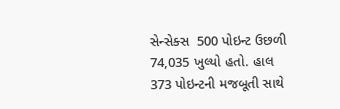સેન્સેક્સ  500 પોઇન્ટ ઉછળી 74,035 ખુલ્યો હતો. હાલ 373 પોઇન્ટની મજબૂતી સાથે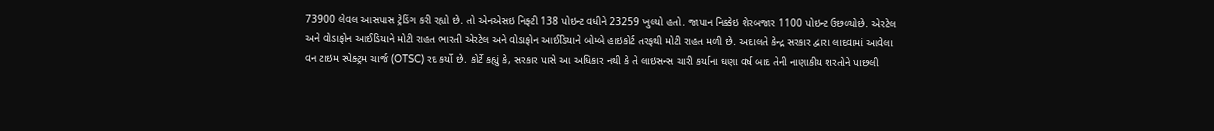73900 લેવલ આસપાસ ટ્રેડિંગ કરી રહ્યો છે. તો એનએસઇ નિફ્ટી 138 પોઇન્ટ વધીને 23259 ખુલ્યો હતો. જાપાન નિક્કેઇ શેરબજાર 1100 પોઇન્ટ ઉછળ્યોછે. એરટેલ અને વોડાફોન આઈડિયાને મોટી રાહત ભારતી એરટેલ અને વોડાફોન આઈડિયાને બોમ્બે હાઇકોર્ટ તરફથી મોટી રાહત મળી છે. અદાલતે કેન્દ્ર સરકાર દ્વારા લાદવામાં આવેલા વન ટાઇમ સ્પેક્ટ્રમ ચાર્જ (OTSC) રદ કર્યો છે. કોર્ટે કહ્યું કે, સરકાર પાસે આ અધિકાર નથી કે તે લાઇસન્સ ચારી કર્યાના ઘણા વર્ષ બાદ તેની નાણાકીય શરતોને પાછલી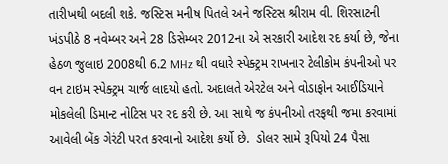તારીખથી બદલી શકે. જસ્ટિસ મનીષ પિતલે અને જસ્ટિસ શ્રીરામ વી. શિરસાટની ખંડપીઠે 8 નવેમ્બર અને 28 ડિસેમ્બર 2012ના એ સરકારી આદેશ રદ કર્યા છે, જેના હેઠળ જુલાઇ 2008થી 6.2 MHz થી વધારે સ્પેક્ટ્રમ રાખનાર ટેલીકોમ કંપનીઓ પર વન ટાઇમ સ્પેક્ટ્રમ ચાર્જ લાદયો હતો. અદાલતે એરટેલ અને વોડાફોન આઈડિયાને મોકલેલી ડિમાન્ટ નોટિસ પર રદ કરી છે. આ સાથે જ કંપનીઓ તરફથી જમા કરવામાં આવેલી બેંક ગેરંટી પરત કરવાનો આદેશ કર્યો છે.  ડોલર સામે રૂપિયો 24 પૈસા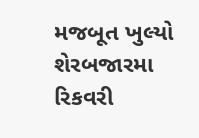મજબૂત ખુલ્યો શેરબજારમા રિકવરી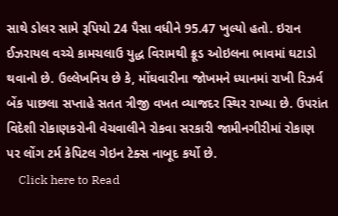સાથે ડોલર સામે રૂપિયો 24 પૈસા વધીને 95.47 ખુલ્યો હતો. ઇરાન ઈઝરાયલ વચ્ચે કામચલાઉ યુદ્ધ વિરામથી ક્રૂડ ઓઇલના ભાવમાં ઘટાડો થવાનો છે. ઉલ્લેખનિય છે કે, મોંઘવારીના જોખમને ધ્યાનમાં રાખી રિઝર્વ બેંક પાછલા સપ્તાહે સતત ત્રીજી વખત વ્યાજદર સ્થિર રાખ્યા છે. ઉપરાંત વિદેશી રોકાણકરોની વેચવાલીને રોકવા સરકારી જામીનગીરીમાં રોકાણ પર લોંગ ટર્મ કેપિટલ ગેઇન ટેક્સ નાબૂદ કર્યો છે.
    Click here to Read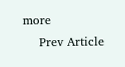more
    Prev Article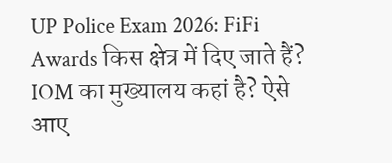UP Police Exam 2026: FiFi Awards किस क्षेत्र में दिए जाते हैं? IOM का मुख्यालय कहां है? ऐसे आए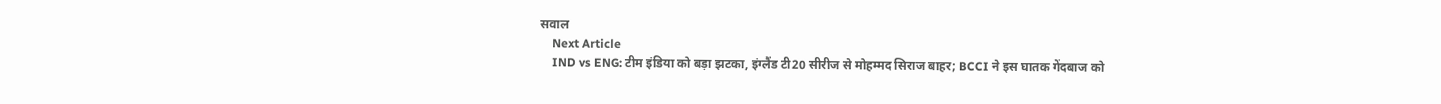सवाल
    Next Article
    IND vs ENG: टीम इंडिया को बड़ा झटका, इंग्लैंड टी20 सीरीज से मोहम्मद सिराज बाहर; BCCI ने इस घातक गेंदबाज को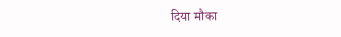दिया मौका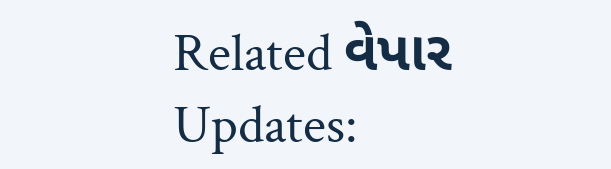Related વેપાર Updates: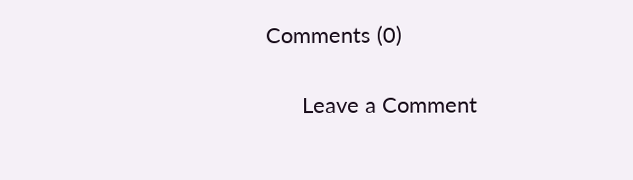Comments (0)

      Leave a Comment